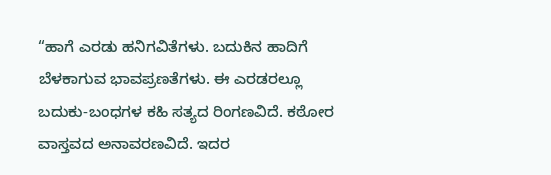“ಹಾಗೆ ಎರಡು ಹನಿಗವಿತೆಗಳು. ಬದುಕಿನ ಹಾದಿಗೆ ಬೆಳಕಾಗುವ ಭಾವಪ್ರಣತೆಗಳು. ಈ ಎರಡರಲ್ಲೂ ಬದುಕು-ಬಂಧಗಳ ಕಹಿ ಸತ್ಯದ ರಿಂಗಣವಿದೆ. ಕಠೋರ ವಾಸ್ತವದ ಅನಾವರಣವಿದೆ. ಇದರ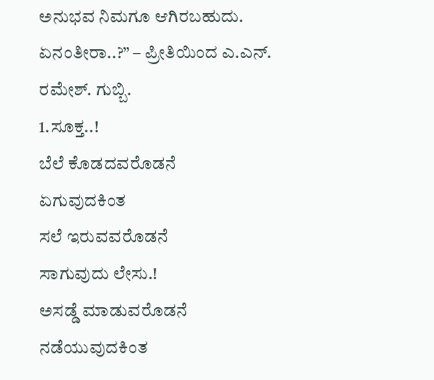ಅನುಭವ ನಿಮಗೂ ಆಗಿರಬಹುದು. ಏನಂತೀರಾ..?” – ಪ್ರೀತಿಯಿಂದ ಎ.ಎನ್. ರಮೇಶ್. ಗುಬ್ಬಿ.
1.ಸೂಕ್ತ..!
ಬೆಲೆ ಕೊಡದವರೊಡನೆ
ಏಗುವುದಕಿಂತ
ಸಲೆ ಇರುವವರೊಡನೆ
ಸಾಗುವುದು ಲೇಸು.!
ಅಸಡ್ಡೆ ಮಾಡುವರೊಡನೆ
ನಡೆಯುವುದಕಿಂತ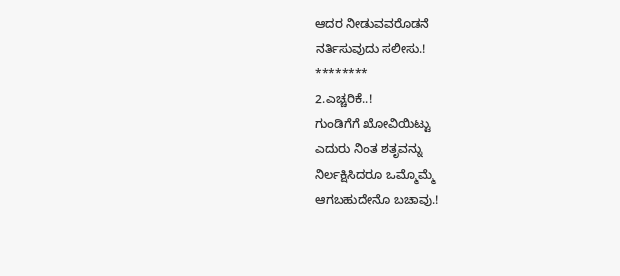ಆದರ ನೀಡುವವರೊಡನೆ
ನರ್ತಿಸುವುದು ಸಲೀಸು.!
********
2.ಎಚ್ಚರಿಕೆ..!
ಗುಂಡಿಗೆಗೆ ಖೋವಿಯಿಟ್ಟು
ಎದುರು ನಿಂತ ಶತೃವನ್ನು
ನಿರ್ಲಕ್ಷಿಸಿದರೂ ಒಮ್ಮೊಮ್ಮೆ
ಆಗಬಹುದೇನೊ ಬಚಾವು.!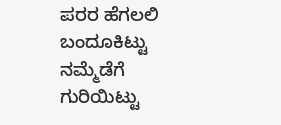ಪರರ ಹೆಗಲಲಿ ಬಂದೂಕಿಟ್ಟು
ನಮ್ಮೆಡೆಗೆ ಗುರಿಯಿಟ್ಟು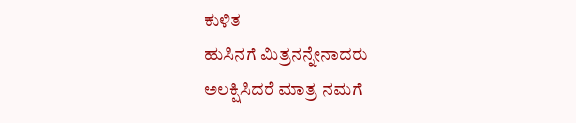ಕುಳಿತ
ಹುಸಿನಗೆ ಮಿತ್ರನನ್ನೇನಾದರು
ಅಲಕ್ಷಿಸಿದರೆ ಮಾತ್ರ ನಮಗೆ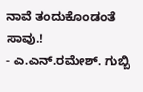ನಾವೆ ತಂದುಕೊಂಡಂತೆ ಸಾವು.!
- ಎ.ಎನ್.ರಮೇಶ್. ಗುಬ್ಬಿ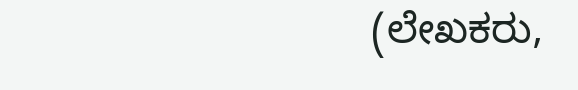(ಲೇಖಕರು,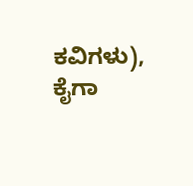ಕವಿಗಳು), ಕೈಗಾ